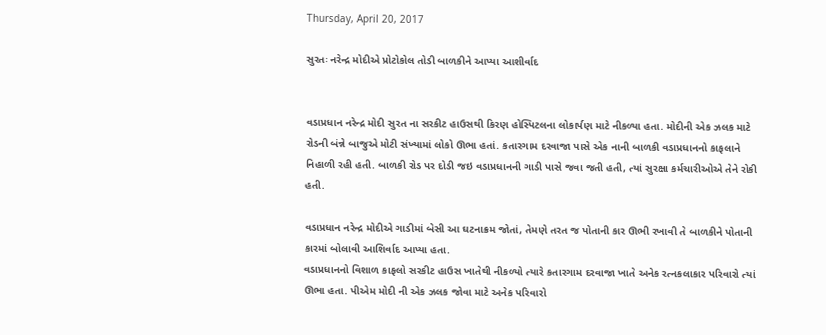Thursday, April 20, 2017

સુરતઃ નરેન્દ્ર મોદીએ પ્રોટોકોલ તોડી બાળકીને આપ્યા આશીર્વાદ


વડાપ્રધાન નરેન્દ્ર મોદી સુરત ના સરકીટ હાઉસથી કિરણ હોસ્પિટલના લોકાર્પણ માટે નીકળ્યા હતા. મોદીની એક ઝલક માટે રોડની બંન્ને બાજુએ મોટી સંખ્યામાં લોકો ઊભા હતાં. કતારગામ દરવાજા પાસે એક નાની બાળકી વડાપ્રધાનનો કાફલાને નિહાળી રહી હતી. બાળકી રોડ પર દોડી જઇ વડાપ્રધાનની ગાડી પાસે જવા જતી હતી, ત્યાં સુરક્ષા કર્મચારીઓએ તેને રોકી હતી.

વડાપ્રધાન નરેન્દ્ર મોદીએ ગાડીમાં બેસી આ ઘટનાક્રમ જોતાં, તેમણે તરત જ પોતાની કાર ઊભી રખાવી તે બાળકીને પોતાની કારમાં બોલાવી આશિર્વાદ આપ્યા હતા.
વડાપ્રધાનનો વિશાળ કાફલો સરકીટ હાઉસ ખાતેથી નીકળ્યો ત્યારે કતારગામ દરવાજા ખાતે અનેક રત્નકલાકાર પરિવારો ત્યાં ઊભા હતા. પીએમ મોદી ની એક ઝલક જોવા માટે અનેક પરિવારો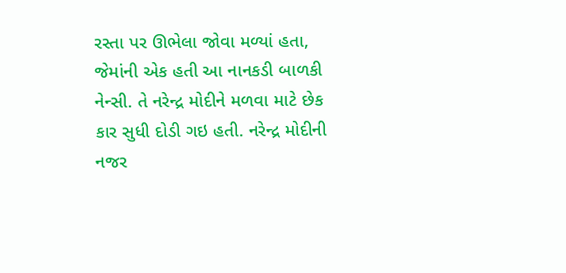રસ્તા પર ઊભેલા જોવા મળ્યાં હતા, જેમાંની એક હતી આ નાનકડી બાળકી નેન્સી. તે નરેન્દ્ર મોદીને મળવા માટે છેક કાર સુધી દોડી ગઇ હતી. નરેન્દ્ર મોદીની નજર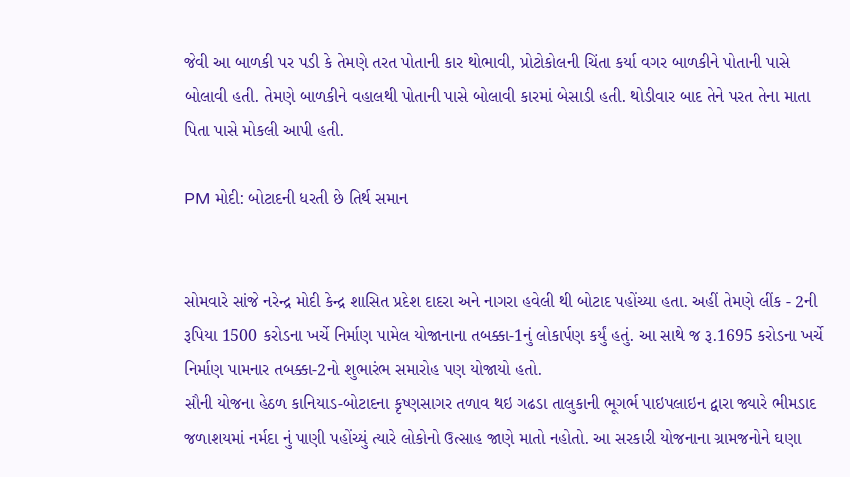જેવી આ બાળકી પર પડી કે તેમણે તરત પોતાની કાર થોભાવી, પ્રોટોકોલની ચિંતા કર્યા વગર બાળકીને પોતાની પાસે બોલાવી હતી. તેમણે બાળકીને વહાલથી પોતાની પાસે બોલાવી કારમાં બેસાડી હતી. થોડીવાર બાદ તેને પરત તેના માતા પિતા પાસે મોકલી આપી હતી.

PM મોદી: બોટાદની ધરતી છે તિર્થ સમાન


સોમવારે સાંજે નરેન્દ્ર મોદી કેન્દ્ર શાસિત પ્રદેશ દાદરા અને નાગરા હવેલી થી બોટાદ પહોંચ્યા હતા. અહીં તેમણે લીંક - 2ની રૂપિયા 1500 કરોડના ખર્ચે નિર્માણ પામેલ યોજાનાના તબક્કા-1નું લોકાર્પણ કર્યું હતું. આ સાથે જ રૂ.1695 કરોડના ખર્ચે નિર્માણ પામનાર તબક્કા-2નો શુભારંભ સમારોહ પણ યોજાયો હતો.
સૌની યોજના હેઠળ કાનિયાડ-બોટાદના કૃષ્ણસાગર તળાવ થઇ ગઢડા તાલુકાની ભૂગર્ભ પાઇપલાઇન દ્વારા જ્યારે ભીમડાદ જળાશયમાં નર્મદા નું પાણી પહોંચ્યું ત્યારે લોકોનો ઉત્સાહ જાણે માતો નહોતો. આ સરકારી યોજનાના ગ્રામજનોને ઘણા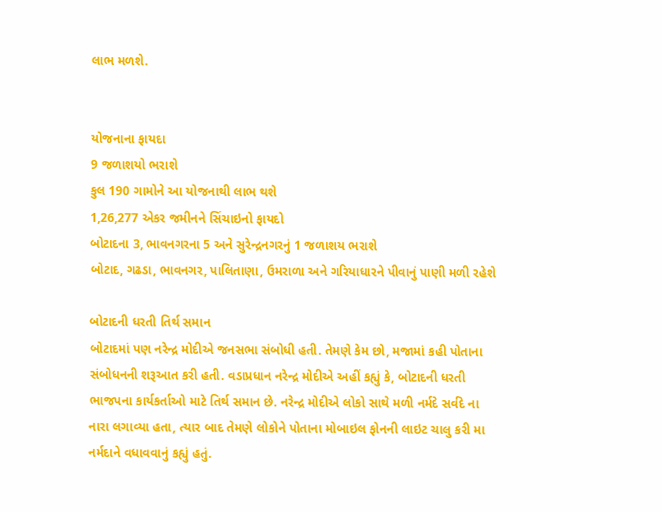લાભ મળશે.


યોજનાના ફાયદા
9 જળાશયો ભરાશે
કુલ 190 ગામોને આ યોજનાથી લાભ થશે
1,26,277 એકર જમીનને સિંચાઇનો ફાયદો
બોટાદના 3, ભાવનગરના 5 અને સુરેન્દ્રનગરનું 1 જળાશય ભરાશે
બોટાદ, ગઢડા, ભાવનગર, પાલિતાણા, ઉમરાળા અને ગરિયાધારને પીવાનું પાણી મળી રહેશે

બોટાદની ધરતી તિર્થ સમાન
બોટાદમાં પણ નરેન્દ્ર મોદીએ જનસભા સંબોધી હતી. તેમણે કેમ છો, મજામાં કહી પોતાના સંબોધનની શરૂઆત કરી હતી. વડાપ્રધાન નરેન્દ્ર મોદીએ અહીં કહ્યું કે, બોટાદની ધરતી ભાજપના કાર્યકર્તાઓ માટે તિર્થ સમાન છે. નરેન્દ્ર મોદીએ લોકો સાથે મળી નર્મદે સર્વદે ના નારા લગાવ્યા હતા, ત્યાર બાદ તેમણે લોકોને પોતાના મોબાઇલ ફોનની લાઇટ ચાલુ કરી મા નર્મદાને વધાવવાનું કહ્યું હતું.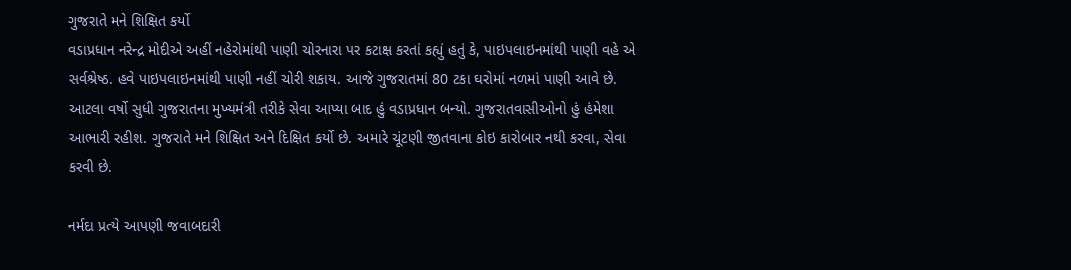ગુજરાતે મને શિક્ષિત કર્યો
વડાપ્રધાન નરેન્દ્ર મોદીએ અહીં નહેરોમાંથી પાણી ચોરનારા પર કટાક્ષ કરતાં કહ્યું હતું કે, પાઇપલાઇનમાંથી પાણી વહે એ સર્વશ્રેષ્ઠ. હવે પાઇપલાઇનમાંથી પાણી નહીં ચોરી શકાય. આજે ગુજરાતમાં 80 ટકા ઘરોમાં નળમાં પાણી આવે છે. આટલા વર્ષો સુધી ગુજરાતના મુખ્યમંત્રી તરીકે સેવા આપ્યા બાદ હું વડાપ્રધાન બન્યો. ગુજરાતવાસીઓનો હું હંમેશા આભારી રહીશ. ગુજરાતે મને શિક્ષિત અને દિક્ષિત કર્યો છે. અમારે ચૂંટણી જીતવાના કોઇ કારોબાર નથી કરવા, સેવા કરવી છે.

નર્મદા પ્રત્યે આપણી જવાબદારી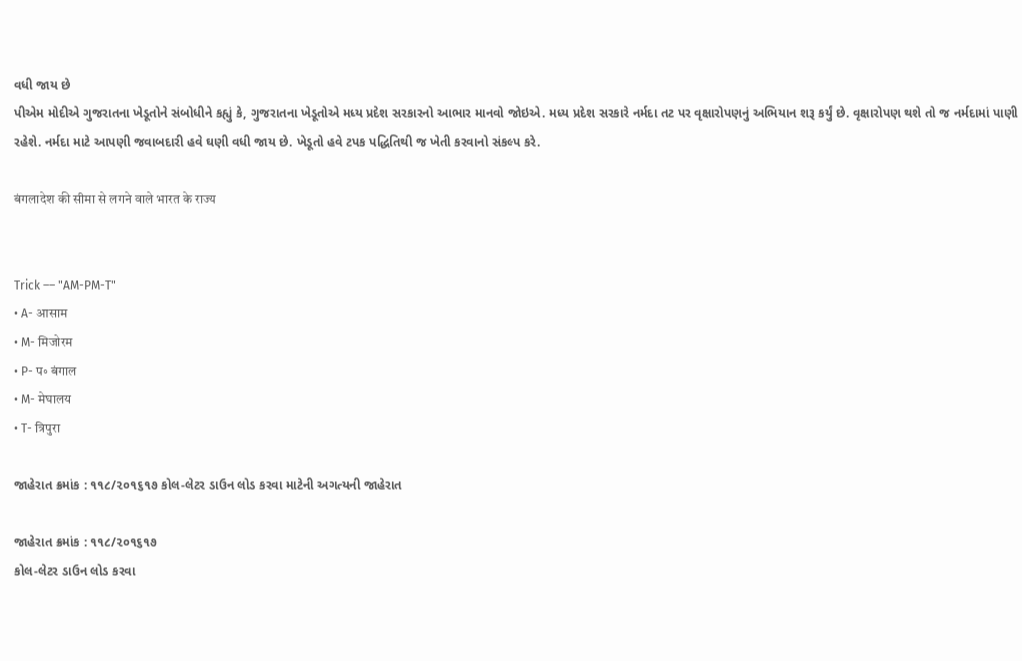વધી જાય છે
પીએમ મોદીએ ગુજરાતના ખેડૂતોને સંબોધીને કહ્યું કે, ગુજરાતના ખેડૂતોએ મધ્ય પ્રદેશ સરકારનો આભાર માનવો જોઇએ. મધ્ય પ્રદેશ સરકારે નર્મદા તટ પર વૃક્ષારોપણનું અભિયાન શરૂ કર્યું છે. વૃક્ષારોપણ થશે તો જ નર્મદામાં પાણી રહેશે. નર્મદા માટે આપણી જવાબદારી હવે ઘણી વધી જાય છે. ખેડૂતો હવે ટપક પદ્ધિતિથી જ ખેતી કરવાનો સંકલ્પ કરે.

बंगलादेश की सीमा से लगने वाले भारत के राज्य


Trick –– "AM-PM-T"
• A- आसाम
• M- मिजोरम
• P- प॰ बंगाल
• M- मेघालय
• T- त्रिपुरा

જાહેરાત ક્રમાંક : ૧૧૮/૨૦૧૬૧૭ કોલ-લેટર ડાઉન લોડ કરવા માટેની અગત્યની જાહેરાત

જાહેરાત ક્રમાંક : ૧૧૮/૨૦૧૬૧૭
કોલ-લેટર ડાઉન લોડ કરવા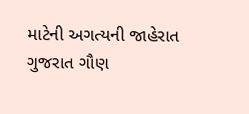માટેની અગત્યની જાહેરાત
ગુજરાત ગૌણ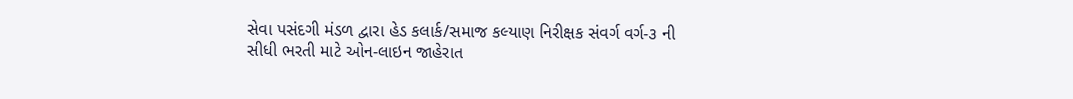સેવા પસંદગી મંડળ દ્વારા હેડ કલાર્ક/સમાજ કલ્યાણ નિરીક્ષક સંવર્ગ વર્ગ-૩ ની સીધી ભરતી માટે ઓન-લાઇન જાહેરાત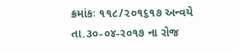ક્રમાંકઃ ૧૧૮/૨૦૧૬૧૭ અન્વયે તા.૩૦-૦૪-ર૦૧૭ ના રોજ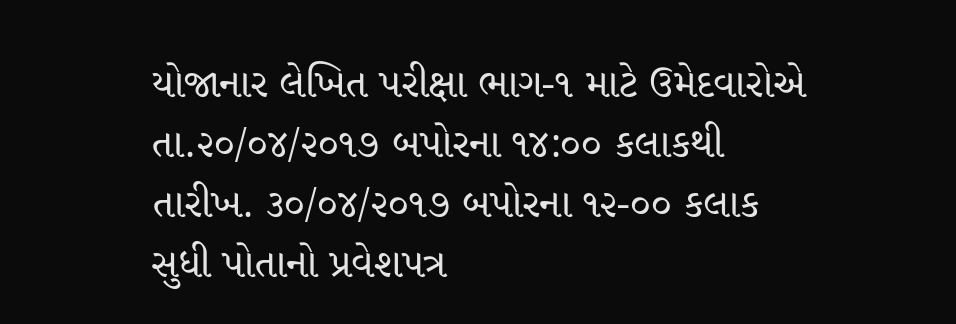યોજાનાર લેખિત પરીક્ષા ભાગ-૧ માટે ઉમેદવારોએ તા.૨૦/૦૪/૨૦૧૭ બપોરના ૧૪:૦૦ કલાકથી તારીખ. ૩૦/૦૪/૨૦૧૭ બપોરના ૧૨-૦૦ કલાક સુધી પોતાનો પ્રવેશપત્ર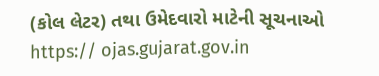(કોલ લેટર) તથા ઉમેદવારો માટેની સૂચનાઓ https:// ojas.gujarat.gov.in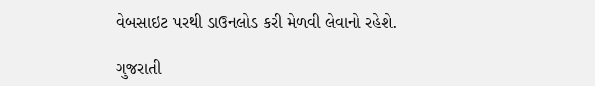વેબસાઇટ પરથી ડાઉનલોડ કરી મેળવી લેવાનો રહેશે.

ગુજરાતી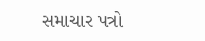સમાચાર પત્રો